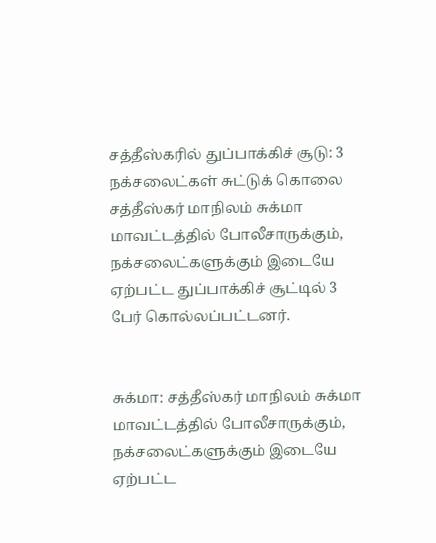சத்தீஸ்கரில் துப்பாக்கிச் சூடு: 3 நக்சலைட்கள் சுட்டுக் கொலை
சத்தீஸ்கர் மாநிலம் சுக்மா மாவட்டத்தில் போலீசாருக்கும், நக்சலைட்களுக்கும் இடையே ஏற்பட்ட துப்பாக்கிச் சூட்டில் 3 பேர் கொல்லப்பட்டனர்.


சுக்மா: சத்தீஸ்கர் மாநிலம் சுக்மா மாவட்டத்தில் போலீசாருக்கும், நக்சலைட்களுக்கும் இடையே ஏற்பட்ட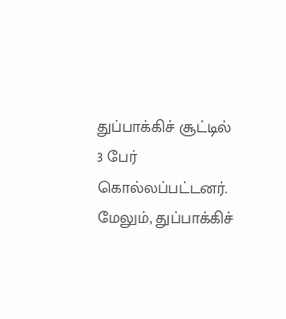துப்பாக்கிச் சூட்டில் 3 பேர் கொல்லப்பட்டனர்.
மேலும், துப்பாக்கிச்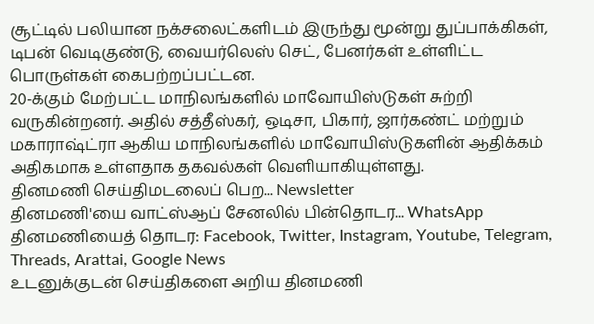சூட்டில் பலியான நக்சலைட்களிடம் இருந்து மூன்று துப்பாக்கிகள், டிபன் வெடிகுண்டு, வையர்லெஸ் செட், பேனர்கள் உள்ளிட்ட பொருள்கள் கைபற்றப்பட்டன.
20-க்கும் மேற்பட்ட மாநிலங்களில் மாவோயிஸ்டுகள் சுற்றி வருகின்றனர். அதில் சத்தீஸ்கர், ஒடிசா, பிகார், ஜார்கண்ட் மற்றும் மகாராஷ்ட்ரா ஆகிய மாநிலங்களில் மாவோயிஸ்டுகளின் ஆதிக்கம் அதிகமாக உள்ளதாக தகவல்கள் வெளியாகியுள்ளது.
தினமணி செய்திமடலைப் பெற... Newsletter
தினமணி'யை வாட்ஸ்ஆப் சேனலில் பின்தொடர... WhatsApp
தினமணியைத் தொடர: Facebook, Twitter, Instagram, Youtube, Telegram, Threads, Arattai, Google News
உடனுக்குடன் செய்திகளை அறிய தினமணி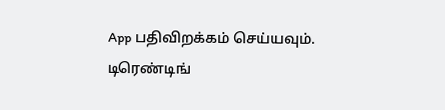App பதிவிறக்கம் செய்யவும்.
டிரெண்டிங்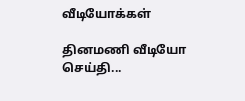வீடியோக்கள்

தினமணி வீடியோ செய்தி...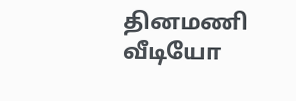தினமணி வீடியோ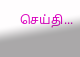செய்தி...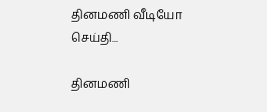தினமணி வீடியோ செய்தி...

தினமணி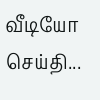வீடியோ செய்தி...